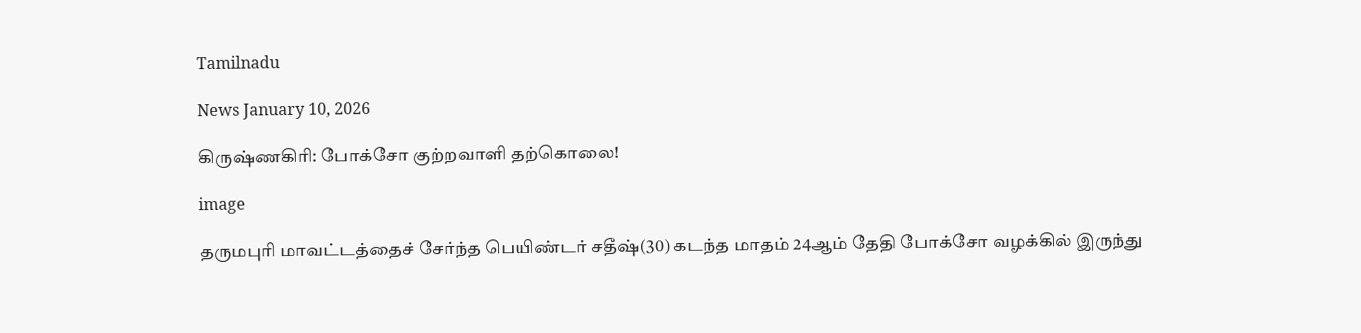Tamilnadu

News January 10, 2026

கிருஷ்ணகிரி: போக்சோ குற்றவாளி தற்கொலை!

image

தருமபுரி மாவட்டத்தைச் சேர்ந்த பெயிண்டர் சதீஷ்(30) கடந்த மாதம் 24ஆம் தேதி போக்சோ வழக்கில் இருந்து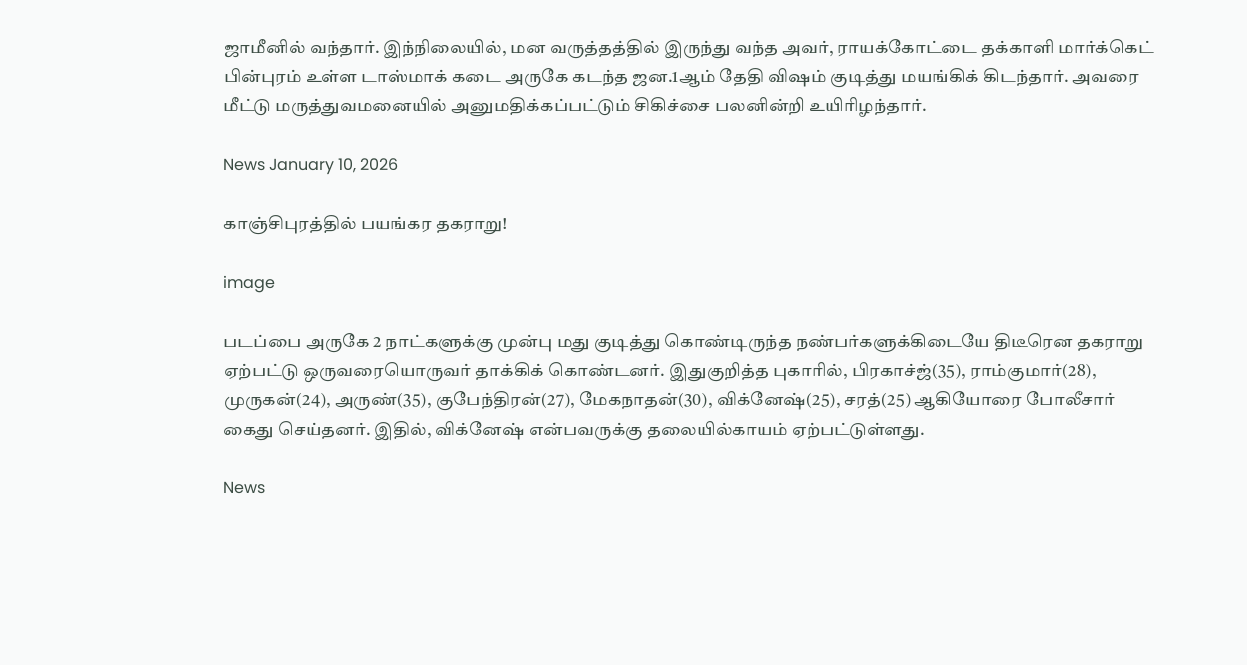ஜாமீனில் வந்தார். இந்நிலையில், மன வருத்தத்தில் இருந்து வந்த அவர், ராயக்கோட்டை தக்காளி மார்க்கெட் பின்புரம் உள்ள டாஸ்மாக் கடை அருகே கடந்த ஜன.1ஆம் தேதி விஷம் குடித்து மயங்கிக் கிடந்தார். அவரை மீட்டு மருத்துவமனையில் அனுமதிக்கப்பட்டும் சிகிச்சை பலனின்றி உயிரிழந்தார்.

News January 10, 2026

காஞ்சிபுரத்தில் பயங்கர தகராறு!

image

படப்பை அருகே 2 நாட்களுக்கு முன்பு மது குடித்து கொண்டிருந்த நண்பர்களுக்கிடையே திடீரென தகராறு ஏற்பட்டு ஒருவரையொருவர் தாக்கிக் கொண்டனர். இதுகுறித்த புகாரில், பிரகாச்ஜ்(35), ராம்குமார்(28), முருகன்(24), அருண்(35), குபேந்திரன்(27), மேகநாதன்(30), விக்னேஷ்(25), சரத்(25) ஆகியோரை போலீசார் கைது செய்தனர். இதில், விக்னேஷ் என்பவருக்கு தலையில்காயம் ஏற்பட்டுள்ளது.

News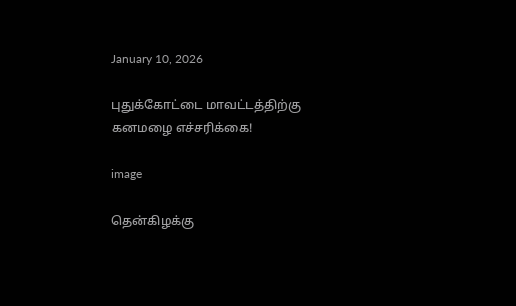January 10, 2026

புதுக்கோட்டை மாவட்டத்திற்கு கனமழை எச்சரிக்கை!

image

தென்கிழக்கு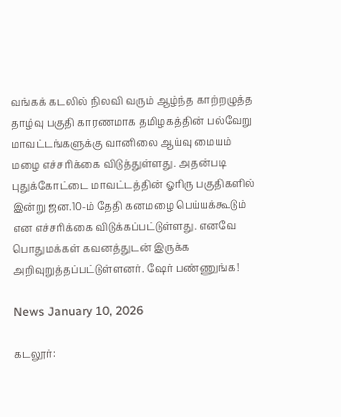வங்கக் கடலில் நிலவி வரும் ஆழ்ந்த காற்றழுத்த தாழ்வு பகுதி காரணமாக தமிழகத்தின் பல்வேறு மாவட்டங்களுக்கு வானிலை ஆய்வு மையம் மழை எச்சரிக்கை விடுத்துள்ளது. அதன்படி புதுக்கோட்டை மாவட்டத்தின் ஓரிரு பகுதிகளில் இன்று ஜன.10-ம் தேதி கனமழை பெய்யக்கூடும் என எச்சரிக்கை விடுக்கப்பட்டுள்ளது. எனவே பொதுமக்கள் கவனத்துடன் இருக்க அறிவுறுத்தப்பட்டுள்ளனர். ஷேர் பண்ணுங்க!

News January 10, 2026

கடலூர்: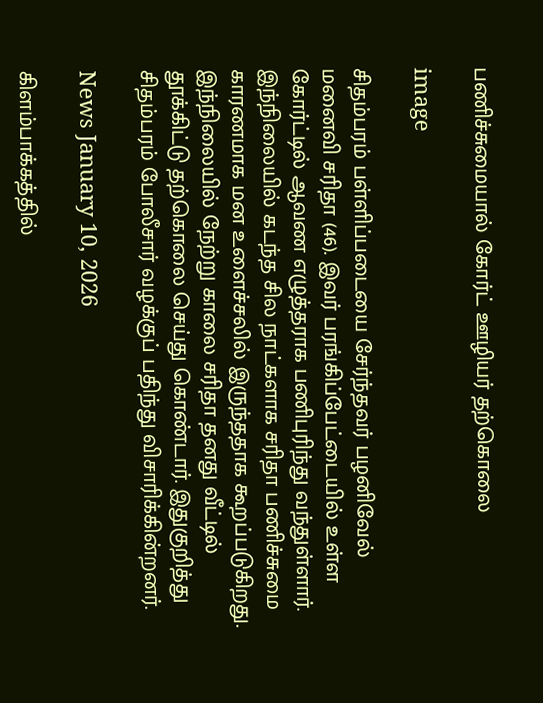பணிச்சுமையால் கோர்ட் ஊழியர் தற்கொலை

image

சிதம்பரம் பள்ளிப்படையை சேர்ந்தவர் பழனிவேல் மனைவி சரிதா (46). இவர் பரங்கிப்பேட்டையில் உள்ள கோர்ட்டில் ஆவண எழுத்தராக பணிபுரிந்து வந்துள்ளார். இந்நிலையில் கடந்த சில நாட்களாக சரிதா பணிச்சுமை காரணமாக மன உளைச்சலில் இருந்ததாக கூறப்படுகிறது. இந்நிலையில் நேற்று காலை சரிதா தனது வீட்டில் தூக்கிட்டு தற்கொலை செய்து கொண்டார். இதுகுறித்து சிதம்பரம் போலீசார் வழக்குப் பதிந்து விசாரிக்கின்றனர்.

News January 10, 2026

கிளம்பாக்கத்தில்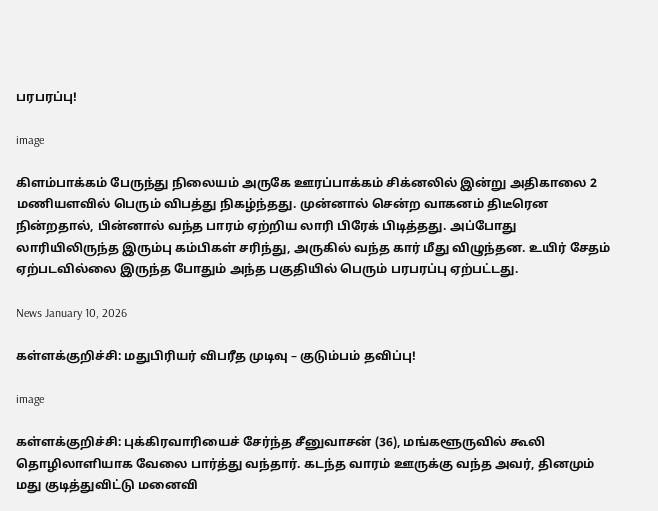பரபரப்பு!

image

கிளம்பாக்கம் பேருந்து நிலையம் அருகே ஊரப்பாக்கம் சிக்னலில் இன்று அதிகாலை 2 மணியளவில் பெரும் விபத்து நிகழ்ந்தது. முன்னால் சென்ற வாகனம் திடீரென நின்றதால், பின்னால் வந்த பாரம் ஏற்றிய லாரி பிரேக் பிடித்தது. அப்போது லாரியிலிருந்த இரும்பு கம்பிகள் சரிந்து, அருகில் வந்த கார் மீது விழுந்தன. உயிர் சேதம் ஏற்படவில்லை இருந்த போதும் அந்த பகுதியில் பெரும் பரபரப்பு ஏற்பட்டது.

News January 10, 2026

கள்ளக்குறிச்சி: மதுபிரியர் விபரீத முடிவு – குடும்பம் தவிப்பு!

image

கள்ளக்குறிச்சி: புக்கிரவாரியைச் சேர்ந்த சீனுவாசன் (36), மங்களூருவில் கூலி தொழிலாளியாக வேலை பார்த்து வந்தார். கடந்த வாரம் ஊருக்கு வந்த அவர், தினமும் மது குடித்துவிட்டு மனைவி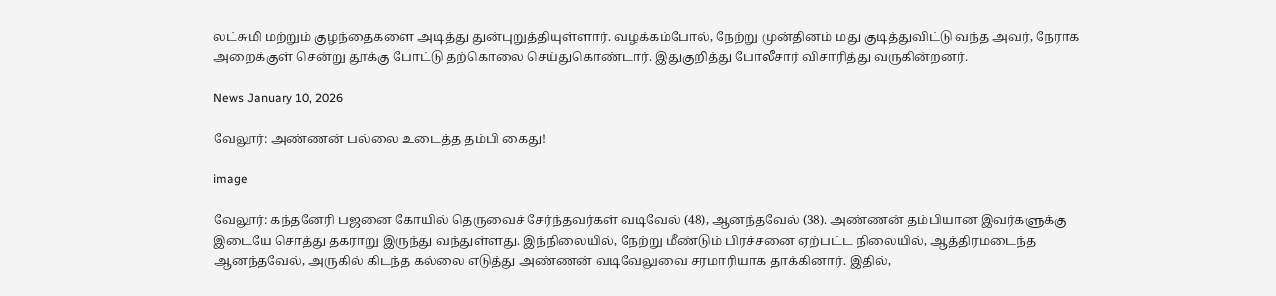லட்சுமி மற்றும் குழந்தைகளை அடித்து துன்புறுத்தியுள்ளார். வழக்கம்போல், நேற்று முன்தினம் மது குடித்துவிட்டு வந்த அவர், நேராக அறைக்குள் சென்று தூக்கு போட்டு தற்கொலை செய்துகொண்டார். இதுகுறித்து போலீசார் விசாரித்து வருகின்றனர்.

News January 10, 2026

வேலூர்: அண்ணன் பல்லை உடைத்த தம்பி கைது!

image

வேலூர்: கந்தனேரி பஜனை கோயில் தெருவைச் சேர்ந்தவர்கள் வடிவேல் (48), ஆனந்தவேல் (38). அண்ணன் தம்பியான இவர்களுக்கு இடையே சொத்து தகராறு இருந்து வந்துள்ளது. இந்நிலையில், நேற்று மீண்டும் பிரச்சனை ஏற்பட்ட நிலையில், ஆத்திரமடைந்த ஆனந்தவேல், அருகில் கிடந்த கல்லை எடுத்து அண்ணன் வடிவேலுவை சரமாரியாக தாக்கினார். இதில்,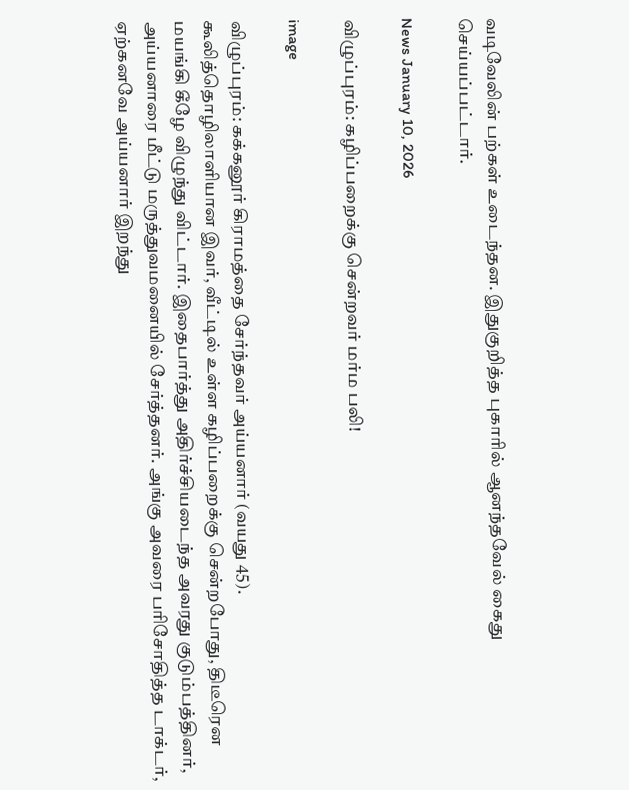வடிவேலின் பற்கள் உடைந்தன. இதுகுறித்த புகாரில் ஆனந்தவேல் கைது செய்யப்பட்டார்.

News January 10, 2026

விழுப்புரம்: கழிப்பறைக்கு சென்றவர் மர்ம பலி!

image

விழுப்புரம்: கக்கனூர் கிராமத்தை சேர்ந்தவர் அய்யனார் (வயது 45). கூலித்தொழிலாளியான இவர், வீட்டில் உள்ள கழிப்பறைக்கு சென்றபோது, திடீரென மயங்கி கீழே விழுந்து விட்டார். இதைபார்த்து அதிர்ச்சியடைந்த அவரது குடும்பத்தினர், அய்யனாரை மீட்டு மருத்துவமனையில் சேர்த்தனர். அங்கு அவரை பரிசோதித்த டாக்டர், ஏற்கனவே அய்யனார் இறந்து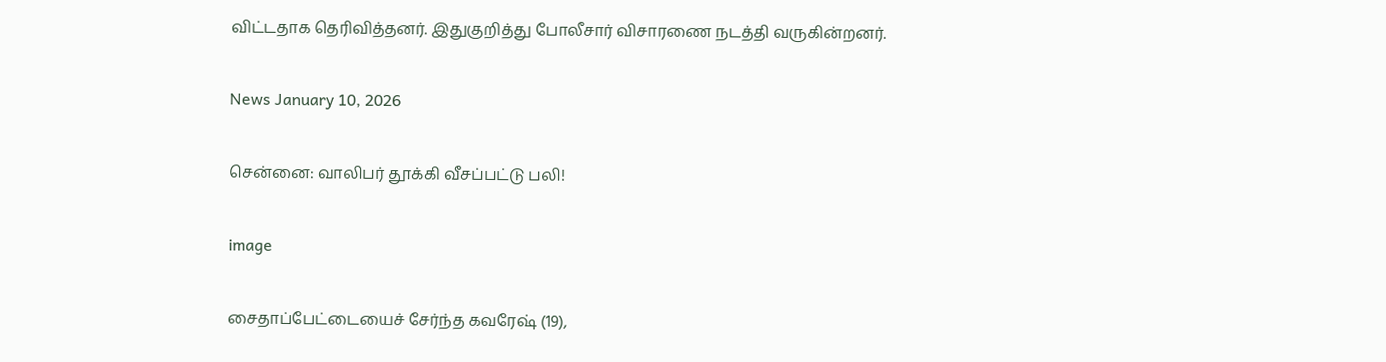விட்டதாக தெரிவித்தனர். இதுகுறித்து போலீசார் விசாரணை நடத்தி வருகின்றனர்.

News January 10, 2026

சென்னை: வாலிபர் தூக்கி வீசப்பட்டு பலி!

image

சைதாப்பேட்டையைச் சேர்ந்த கவரேஷ் (19),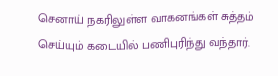செனாய் நகரிலுள்ள வாகனங்கள் சுத்தம் செய்யும் கடையில் பணிபுரிந்து வந்தார்.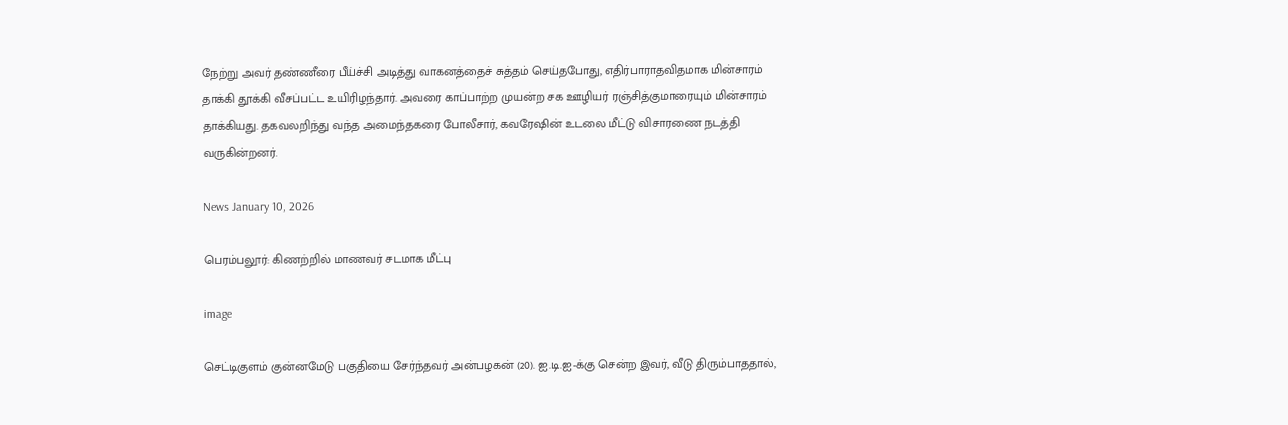நேற்று அவர் தண்ணீரை பீய்ச்சி அடித்து வாகனத்தைச் சுத்தம் செய்தபோது, எதிர்பாராதவிதமாக மின்சாரம் தாக்கி தூக்கி வீசப்பட்ட உயிரிழந்தார். அவரை காப்பாற்ற முயன்ற சக ஊழியர் ரஞ்சித்குமாரையும் மின்சாரம் தாக்கியது. தகவலறிந்து வந்த அமைந்தகரை போலீசார், கவரேஷின் உடலை மீட்டு விசாரணை நடத்தி வருகின்றனர்.

News January 10, 2026

பெரம்பலூர்: கிணற்றில் மாணவர் சடமாக மீட்பு

image

செட்டிகுளம் குன்னமேடு பகுதியை சேர்ந்தவர் அன்பழகன் (20). ஐ.டி.ஐ-க்கு சென்ற இவர், வீடு திரும்பாததால்,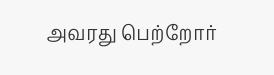அவரது பெற்றோர்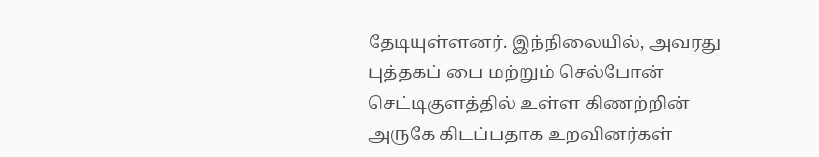தேடியுள்ளனர். இந்நிலையில், அவரது புத்தகப் பை மற்றும் செல்போன் செட்டிகுளத்தில் உள்ள கிணற்றின் அருகே கிடப்பதாக உறவினர்கள்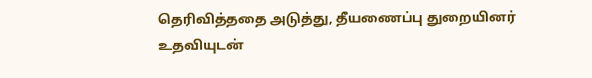தெரிவித்ததை அடுத்து, தீயணைப்பு துறையினர் உதவியுடன்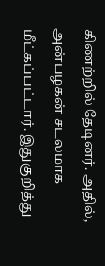கிணற்றில் தேடினர். அதில், அன்பழகன் சடலமாக மீட்கப்பட்டார். இதுகுறித்து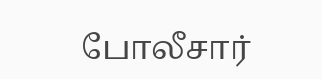போலீசார்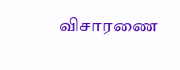விசாரணை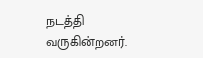நடத்தி வருகின்றனர்.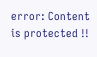error: Content is protected !!